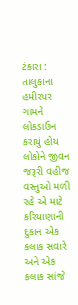ટંકારા : તાલુકાના હમીરપર ગામને લોકડાઉન કરાયું હોય લોકોને જીવન જરૂરી વહીજ વસ્તુઓ મળી રહે એ માટે કરિયાણાની દુકાન એક કલાક સવારે અને એક કલાક સાંજે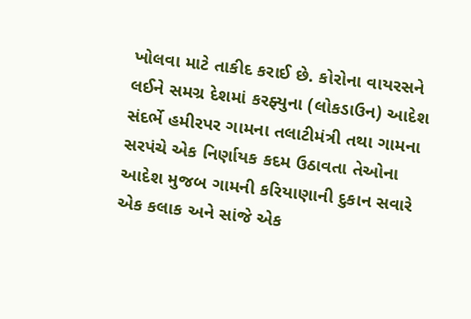ખોલવા માટે તાકીદ કરાઈ છે. કોરોના વાયરસને લઈને સમગ્ર દેશમાં કરફ્યુના (લોકડાઉન) આદેશ સંદર્ભે હમીરપર ગામના તલાટીમંત્રી તથા ગામના સરપંચે એક નિર્ણાયક કદમ ઉઠાવતા તેઓના આદેશ મુજબ ગામની કરિયાણાની દુકાન સવારે એક કલાક અને સાંજે એક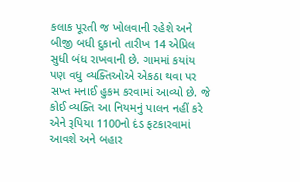કલાક પૂરતી જ ખોલવાની રહેશે અને બીજી બધી દુકાનો તારીખ 14 એપ્રિલ સુધી બંધ રાખવાની છે. ગામમાં કયાંય પણ વધુ વ્યક્તિઓએ એકઠા થવા પર સખ્ત મનાઈ હુકમ કરવામાં આવ્યો છે. જે કોઈ વ્યક્તિ આ નિયમનું પાલન નહીં કરે એને રૂપિયા 1100નો દંડ ફટકારવામાં આવશે અને બહાર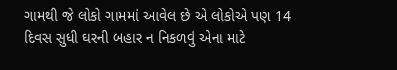ગામથી જે લોકો ગામમાં આવેલ છે એ લોકોએ પણ 14 દિવસ સુધી ઘરની બહાર ન નિકળવું એના માટે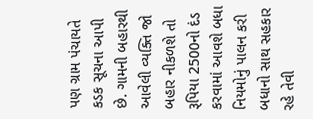પણ ગ્રામ પંચાયતે કડક સૂચના આપી છે. ગામની બહારથી આવેલી વ્યક્તિ જો બહાર નીકળશે તો રૂપિયા 2500નો દંડ કરવામાં આવશે બધા નિયમોનું પાલન કરી બધાનો સાથ સહકાર રહે તેવી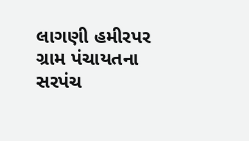લાગણી હમીરપર ગ્રામ પંચાયતના સરપંચ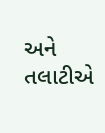અને તલાટીએ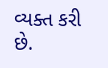વ્યક્ત કરી છે.